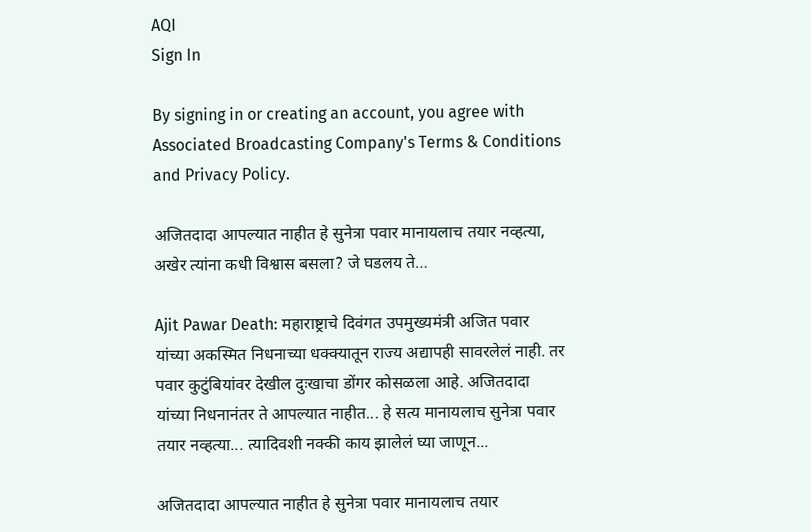AQI
Sign In

By signing in or creating an account, you agree with Associated Broadcasting Company's Terms & Conditions and Privacy Policy.

अजितदादा आपल्यात नाहीत हे सुनेत्रा पवार मानायलाच तयार नव्हत्या, अखेर त्यांना कधी विश्वास बसला? जे घडलय ते…

Ajit Pawar Death: महाराष्ट्राचे दिवंगत उपमुख्यमंत्री अजित पवार यांच्या अकस्मित निधनाच्या धक्क्यातून राज्य अद्यापही सावरलेलं नाही. तर पवार कुटुंबियांवर देखील दुःखाचा डोंगर कोसळला आहे. अजितदादा यांच्या निधनानंतर ते आपल्यात नाहीत... हे सत्य मानायलाच सुनेत्रा पवार तयार नव्हत्या... त्यादिवशी नक्की काय झालेलं घ्या जाणून...

अजितदादा आपल्यात नाहीत हे सुनेत्रा पवार मानायलाच तयार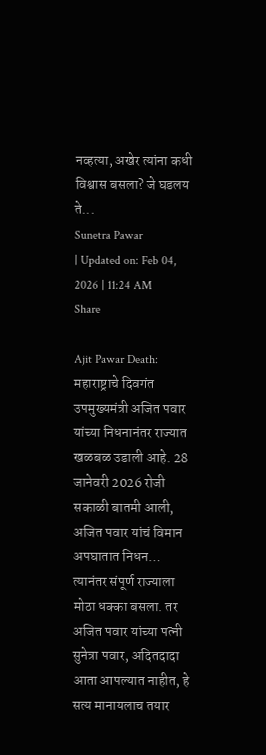नव्हत्या, अखेर त्यांना कधी विश्वास बसला? जे घडलय ते...
Sunetra Pawar
| Updated on: Feb 04, 2026 | 11:24 AM
Share

Ajit Pawar Death: महाराष्ट्राचे दिवगंत उपमुख्यमंत्री अजित पवार यांच्या निधनानंतर राज्यात खळबळ उडाली आहे. 28 जानेवरी 2026 रोजी सकाळी बातमी आली, अजित पवार यांचं विमान अपघातात निधन… त्यानंतर संपूर्ण राज्याला मोठा धक्का बसला. तर अजित पवार यांच्या पत्नी सुनेत्रा पवार, अदितदादा आता आपल्यात नाहीत, हे सत्य मानायलाच तयार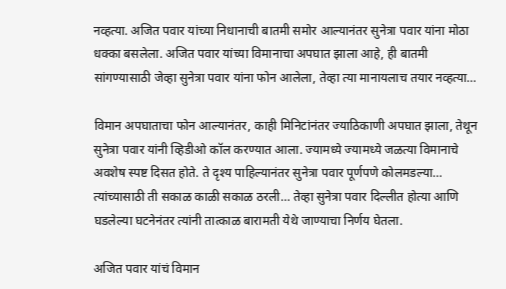नव्हत्या. अजित पवार यांच्या निधानाची बातमी समोर आल्यानंतर सुनेत्रा पवार यांना मोठा धक्का बसलेला. अजित पवार यांच्या विमानाचा अपघात झाला आहे, ही बातमी सांगण्यासाठी जेव्हा सुनेत्रा पवार यांना फोन आलेला, तेव्हा त्या मानायलाच तयार नव्हत्या…

विमान अपघाताचा फोन आल्यानंतर, काही मिनिटांनंतर ज्याठिकाणी अपघात झाला, तेथून सुनेत्रा पवार यांनी व्हिडीओ कॉल करण्यात आला. ज्यामध्ये ज्यामध्ये जळत्या विमानाचे अवशेष स्पष्ट दिसत होते. ते दृश्य पाहिल्यानंतर सुनेत्रा पवार पूर्णपणे कोलमडल्या… त्यांच्यासाठी ती सकाळ काळी सकाळ ठरली… तेव्हा सुनेत्रा पवार दिल्लीत होत्या आणि घडलेल्या घटनेनंतर त्यांनी तात्काळ बारामती येथे जाण्याचा निर्णय घेतला.

अजित पवार यांचं विमान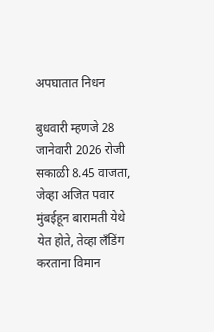अपघातात निधन

बुधवारी म्हणजे 28 जानेवारी 2026 रोजी सकाळी 8.45 वाजता, जेव्हा अजित पवार मुंबईहून बारामती येथे येत होते, तेव्हा लँडिंग करताना विमान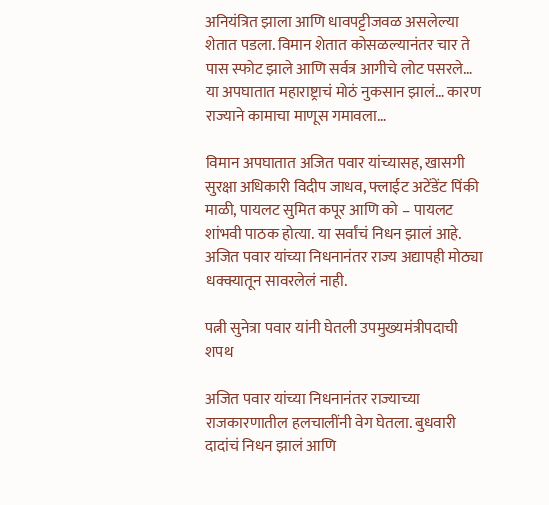अनियंत्रित झाला आणि धावपट्टीजवळ असलेल्या शेतात पडला. विमान शेतात कोसळल्यानंतर चार ते पास स्फोट झाले आणि सर्वत्र आगीचे लोट पसरले… या अपघातात महाराष्ट्राचं मोठं नुकसान झालं… कारण राज्याने कामाचा माणूस गमावला…

विमान अपघातात अजित पवार यांच्यासह, खासगी सुरक्षा अधिकारी विदीप जाधव, फ्लाईट अटेंडेंट पिंकी माळी, पायलट सुमित कपूर आणि को – पायलट शांभवी पाठक होत्या. या सर्वांचं निधन झालं आहे. अजित पवार यांच्या निधनानंतर राज्य अद्यापही मोठ्या धक्क्यातून सावरलेलं नाही.

पत्नी सुनेत्रा पवार यांनी घेतली उपमुख्यमंत्रीपदाची शपथ

अजित पवार यांच्या निधनानंतर राज्याच्या राजकारणातील हलचालींनी वेग घेतला. बुधवारी दादांचं निधन झालं आणि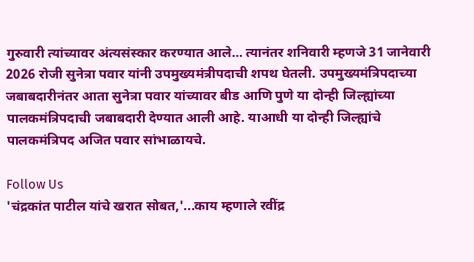गुरुवारी त्यांच्यावर अंत्यसंस्कार करण्यात आले… त्यानंतर शनिवारी म्हणजे 31 जानेवारी 2026 रोजी सुनेत्रा पवार यांनी उपमुख्यमंत्रीपदाची शपथ घेतली. उपमुख्यमंत्रिपदाच्या जबाबदारीनंतर आता सुनेत्रा पवार यांच्यावर बीड आणि पुणे या दोन्ही जिल्ह्यांच्या पालकमंत्रिपदाची जबाबदारी देण्यात आली आहे. याआधी या दोन्ही जिल्ह्यांचे पालकमंत्रिपद अजित पवार सांभाळायचे.

Follow Us
'चंद्रकांत पाटील यांचे खरात सोबत,'...काय म्हणाले रवींद्र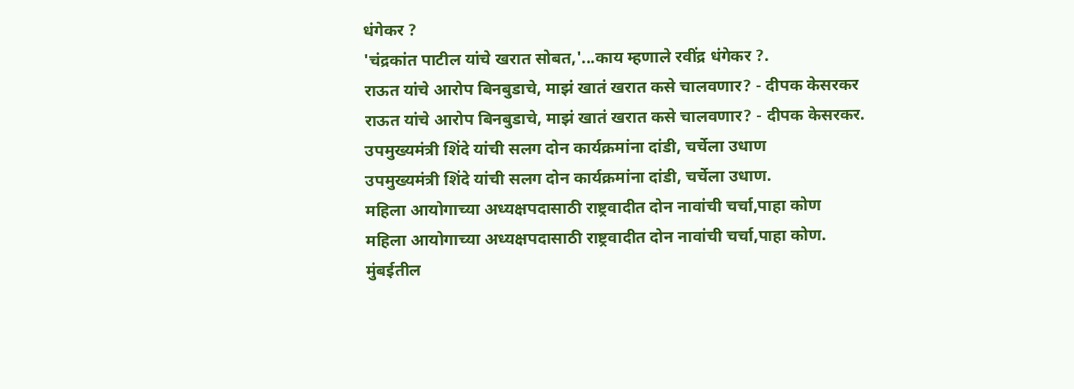धंगेकर ?
'चंद्रकांत पाटील यांचे खरात सोबत,'...काय म्हणाले रवींद्र धंगेकर ?.
राऊत यांचे आरोप बिनबुडाचे, माझं खातं खरात कसे चालवणार? - दीपक केसरकर
राऊत यांचे आरोप बिनबुडाचे, माझं खातं खरात कसे चालवणार? - दीपक केसरकर.
उपमुख्यमंत्री शिंदे यांची सलग दोन कार्यक्रमांना दांडी, चर्चेला उधाण
उपमुख्यमंत्री शिंदे यांची सलग दोन कार्यक्रमांना दांडी, चर्चेला उधाण.
महिला आयोगाच्या अध्यक्षपदासाठी राष्ट्रवादीत दोन नावांची चर्चा,पाहा कोण
महिला आयोगाच्या अध्यक्षपदासाठी राष्ट्रवादीत दोन नावांची चर्चा,पाहा कोण.
मुंबईतील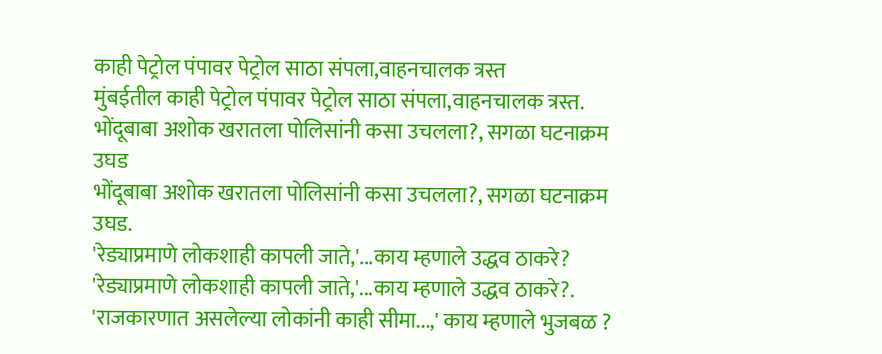काही पेट्रोल पंपावर पेट्रोल साठा संपला,वाहनचालक त्रस्त
मुंबईतील काही पेट्रोल पंपावर पेट्रोल साठा संपला,वाहनचालक त्रस्त.
भोंदूबाबा अशोक खरातला पोलिसांनी कसा उचलला?, सगळा घटनाक्रम उघड
भोंदूबाबा अशोक खरातला पोलिसांनी कसा उचलला?, सगळा घटनाक्रम उघड.
'रेड्याप्रमाणे लोकशाही कापली जाते,'...काय म्हणाले उद्धव ठाकरे?
'रेड्याप्रमाणे लोकशाही कापली जाते,'...काय म्हणाले उद्धव ठाकरे?.
'राजकारणात असलेल्या लोकांनी काही सीमा...,' काय म्हणाले भुजबळ ?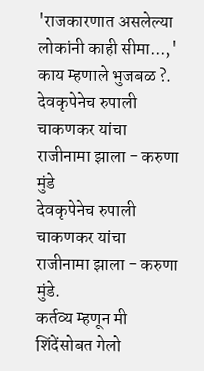'राजकारणात असलेल्या लोकांनी काही सीमा...,' काय म्हणाले भुजबळ ?.
देवकृपेनेच रुपाली चाकणकर यांचा राजीनामा झाला - करुणा मुंडे
देवकृपेनेच रुपाली चाकणकर यांचा राजीनामा झाला - करुणा मुंडे.
कर्तव्य म्हणून मी शिंदेंसोबत गेलो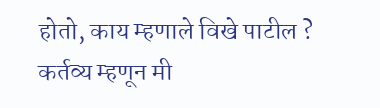होतो, काय म्हणाले विखे पाटील ?
कर्तव्य म्हणून मी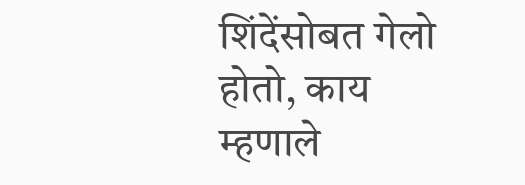शिंदेंसोबत गेलो होतो, काय म्हणाले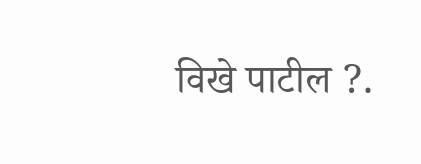विखे पाटील ?.